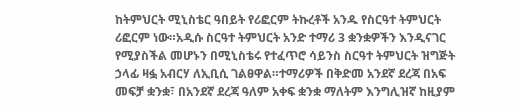ከትምህርት ሚኒስቴር ዓበይት የሪፎርም ትኩረቶች አንዱ የስርዓተ ትምህርት ሪፎርም ነው።አዲሱ ስርዓተ ትምህርት አንድ ተማሪ 3 ቋንቋዎችን እንዲናገር የሚያስችል መሆኑን በሚኒስቴሩ የተፈጥሮ ሳይንስ ስርዓተ ትምህርት ዝግጅት ኃላፊ ዛፏ አብርሃ ለኢቢሲ ገልፀዋል።ተማሪዎች በቅድመ አንደኛ ደረጃ በአፍ መፍቻ ቋንቋ፣ በአንደኛ ደረጃ ዓለም አቀፍ ቋንቋ ማለትም እንግሊዝኛ ከዚያም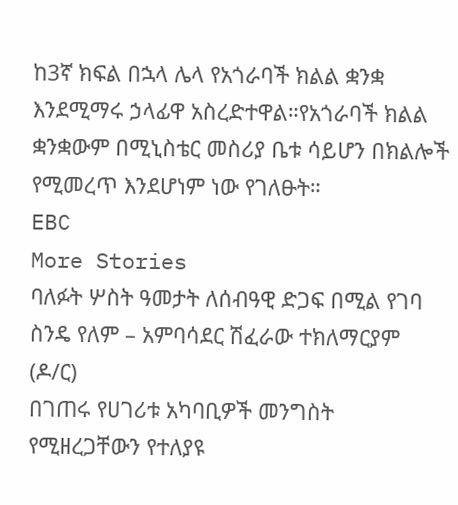ከ3ኛ ክፍል በኋላ ሌላ የአጎራባች ክልል ቋንቋ እንደሚማሩ ኃላፊዋ አስረድተዋል።የአጎራባች ክልል ቋንቋውም በሚኒስቴር መስሪያ ቤቱ ሳይሆን በክልሎች የሚመረጥ እንደሆነም ነው የገለፁት።
EBC
More Stories
ባለፉት ሦስት ዓመታት ለሰብዓዊ ድጋፍ በሚል የገባ ስንዴ የለም – አምባሳደር ሽፈራው ተክለማርያም (ዶ/ር)
በገጠሩ የሀገሪቱ አካባቢዎች መንግስት የሚዘረጋቸውን የተለያዩ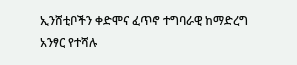ኢንሸቲቦችን ቀድሞና ፈጥኖ ተግባራዊ ከማድረግ አንፃር የተሻሉ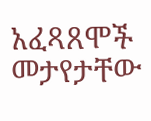አፈጻጸሞች መታየታቸው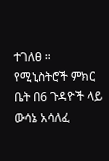ተገለፀ ።
የሚኒስትሮች ምክር ቤት በ6 ጉዳዮች ላይ ውሳኔ አሳለፈ